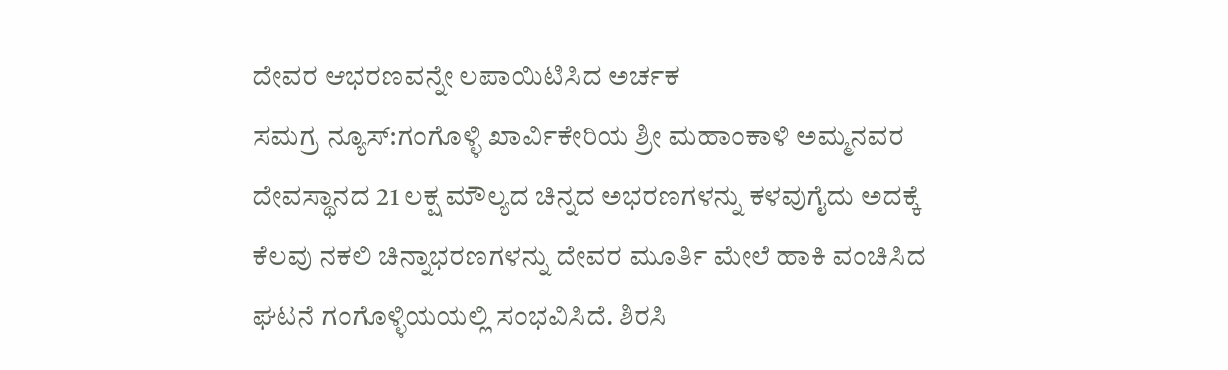ದೇವರ ಆಭರಣವನ್ನೇ ಲಪಾಯಿಟಿಸಿದ ಅರ್ಚಕ
ಸಮಗ್ರ ನ್ಯೂಸ್:ಗಂಗೊಳ್ಳಿ ಖಾರ್ವಿಕೇರಿಯ ಶ್ರೀ ಮಹಾಂಕಾಳಿ ಅಮ್ಮನವರ ದೇವಸ್ಥಾನದ 21 ಲಕ್ಷ ಮೌಲ್ಯದ ಚಿನ್ನದ ಅಭರಣಗಳನ್ನು ಕಳವುಗೈದು ಅದಕ್ಕೆ ಕೆಲವು ನಕಲಿ ಚಿನ್ನಾಭರಣಗಳನ್ನು ದೇವರ ಮೂರ್ತಿ ಮೇಲೆ ಹಾಕಿ ವಂಚಿಸಿದ ಘಟನೆ ಗಂಗೊಳ್ಳಿಯಯಲ್ಲಿ ಸಂಭವಿಸಿದೆ. ಶಿರಸಿ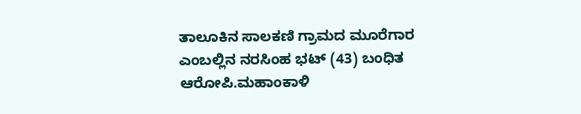ತಾಲೂಕಿನ ಸಾಲಕಣಿ ಗ್ರಾಮದ ಮೂರೆಗಾರ ಎಂಬಲ್ಲಿನ ನರಸಿಂಹ ಭಟ್ (43) ಬಂಧಿತ ಆರೋಪಿ.ಮಹಾಂಕಾಳಿ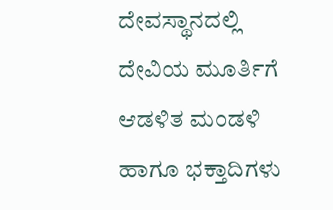ದೇವಸ್ಥಾನದಲ್ಲಿ ದೇವಿಯ ಮೂರ್ತಿಗೆ ಆಡಳಿತ ಮಂಡಳಿ ಹಾಗೂ ಭಕ್ತಾದಿಗಳು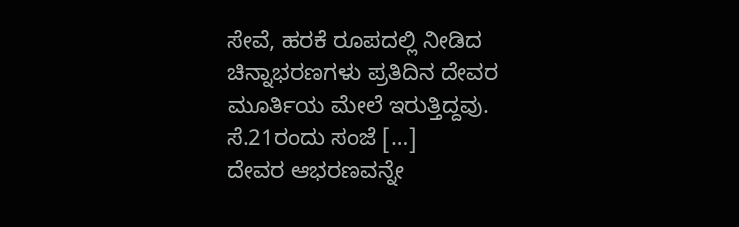ಸೇವೆ, ಹರಕೆ ರೂಪದಲ್ಲಿ ನೀಡಿದ ಚಿನ್ನಾಭರಣಗಳು ಪ್ರತಿದಿನ ದೇವರ ಮೂರ್ತಿಯ ಮೇಲೆ ಇರುತ್ತಿದ್ದವು. ಸೆ.21ರಂದು ಸಂಜೆ […]
ದೇವರ ಆಭರಣವನ್ನೇ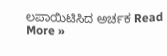ಲಪಾಯಿಟಿಸಿದ ಅರ್ಚಕ Read More »